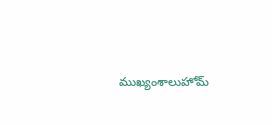ముఖ్యంశాలుహోమ్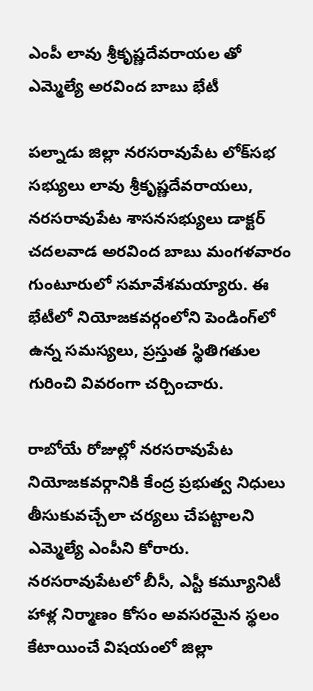ఎంపీ లావు శ్రీకృష్ణదేవరాయల తో ఎమ్మెల్యే అరవింద బాబు భేటీ

పల్నాడు జిల్లా నరసరావుపేట లోక్‌సభ సభ్యులు లావు శ్రీకృష్ణదేవరాయలు, నరసరావుపేట శాసనసభ్యులు డాక్టర్ చదలవాడ అరవింద బాబు మంగళవారం గుంటూరులో సమావేశమయ్యారు. ఈ భేటీలో నియోజకవర్గంలోని పెండింగ్‌లో ఉన్న సమస్యలు, ప్రస్తుత స్థితిగతుల గురించి వివరంగా చర్చించారు.

రాబోయే రోజుల్లో నరసరావుపేట నియోజకవర్గానికి కేంద్ర ప్రభుత్వ నిధులు తీసుకువచ్చేలా చర్యలు చేపట్టాలని ఎమ్మెల్యే ఎంపీని కోరారు. నరసరావుపేటలో బీసీ, ఎస్టీ కమ్యూనిటీ హాళ్ల నిర్మాణం కోసం అవసరమైన స్థలం కేటాయించే విషయంలో జిల్లా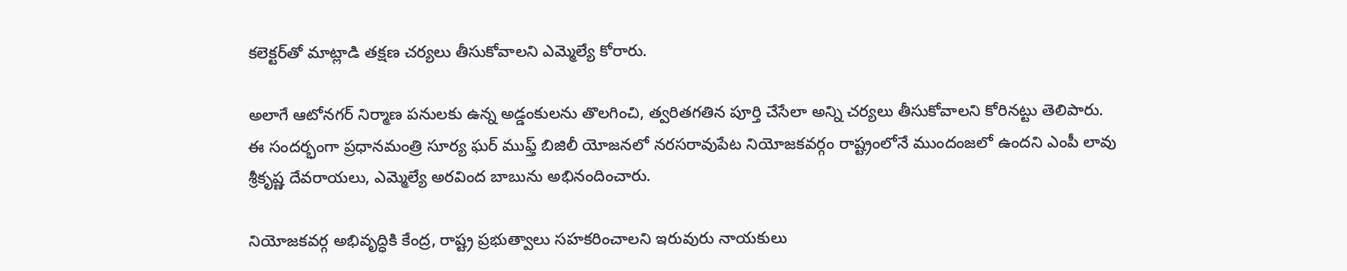కలెక్టర్‌తో మాట్లాడి తక్షణ చర్యలు తీసుకోవాలని ఎమ్మెల్యే కోరారు.

అలాగే ఆటోనగర్ నిర్మాణ పనులకు ఉన్న అడ్డంకులను తొలగించి, త్వరితగతిన పూర్తి చేసేలా అన్ని చర్యలు తీసుకోవాలని కోరినట్టు తెలిపారు. ఈ సందర్భంగా ప్రధానమంత్రి సూర్య ఘర్ ముఫ్త్ బిజిలీ యోజనలో నరసరావుపేట నియోజకవర్గం రాష్ట్రంలోనే ముందంజలో ఉందని ఎంపీ లావు శ్రీకృష్ణ దేవరాయలు, ఎమ్మెల్యే అరవింద బాబును అభినందించారు.

నియోజకవర్గ అభివృద్ధికి కేంద్ర, రాష్ట్ర ప్రభుత్వాలు సహకరించాలని ఇరువురు నాయకులు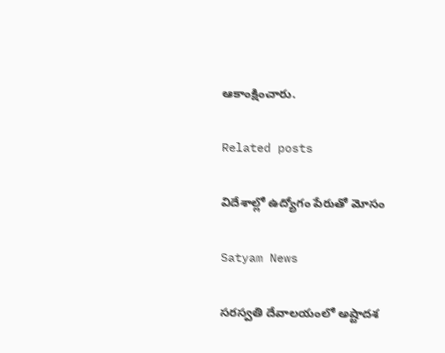ఆకాంక్షించారు.

Related posts

విదేశాల్లో ఉద్యోగం పేరుతో మోసం

Satyam News

సరస్వతి దేవాలయంలో అష్టాదశ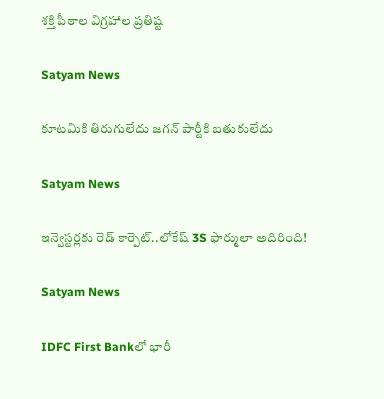శక్తి పీఠాల విగ్రహాల ప్రతిష్ట

Satyam News

కూటమికి తిరుగులేదు జగన్ పార్టీకి బతుకులేదు

Satyam News

ఇన్వెస్టర్లకు రెడ్ కార్పెట్..లోకేష్ 3S ఫార్ములా అదిరింది!

Satyam News

IDFC First Bankలో భారీ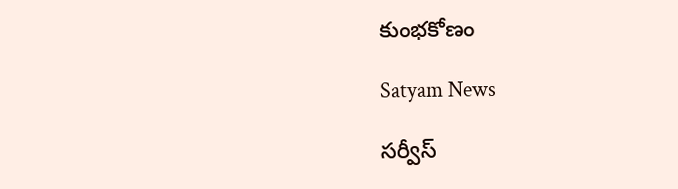కుంభకోణం

Satyam News

సర్వీస్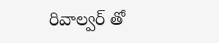రివాల్వర్ తో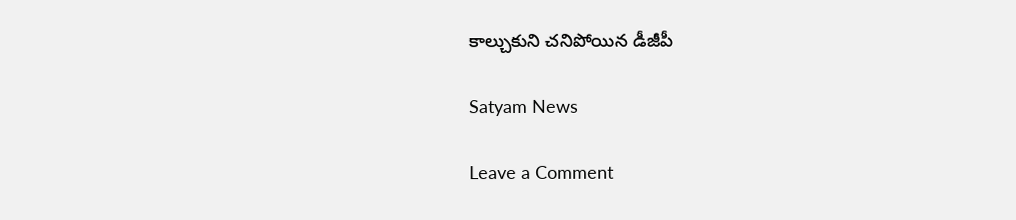కాల్చుకుని చనిపోయిన డీజీపీ

Satyam News

Leave a Comment